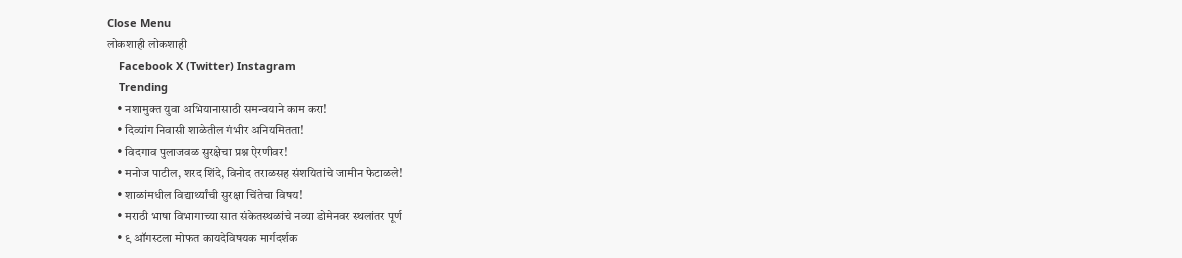Close Menu
लोकशाही लोकशाही
    Facebook X (Twitter) Instagram
    Trending
    • नशामुक्त युवा अभियानासाठी समन्वयाने काम करा!
    • दिव्यांग निवासी शाळेतील गंभीर अनियमितता!
    • विदगाव पुलाजवळ सुरक्षेचा प्रश्न ऐरणीवर!
    • मनोज पाटील, शरद शिंदे, विनोद तराळसह संशयितांचे जामीन फेटाळले!
    • शाळांमधील विद्यार्थ्यांची सुरक्षा चिंतेचा विषय!
    • मराठी भाषा विभागाच्या सात संकेतस्थळांचे नव्या डोमेनवर स्थलांतर पूर्ण
    • ९ ऑगस्टला मोफत कायदेविषयक मार्गदर्शक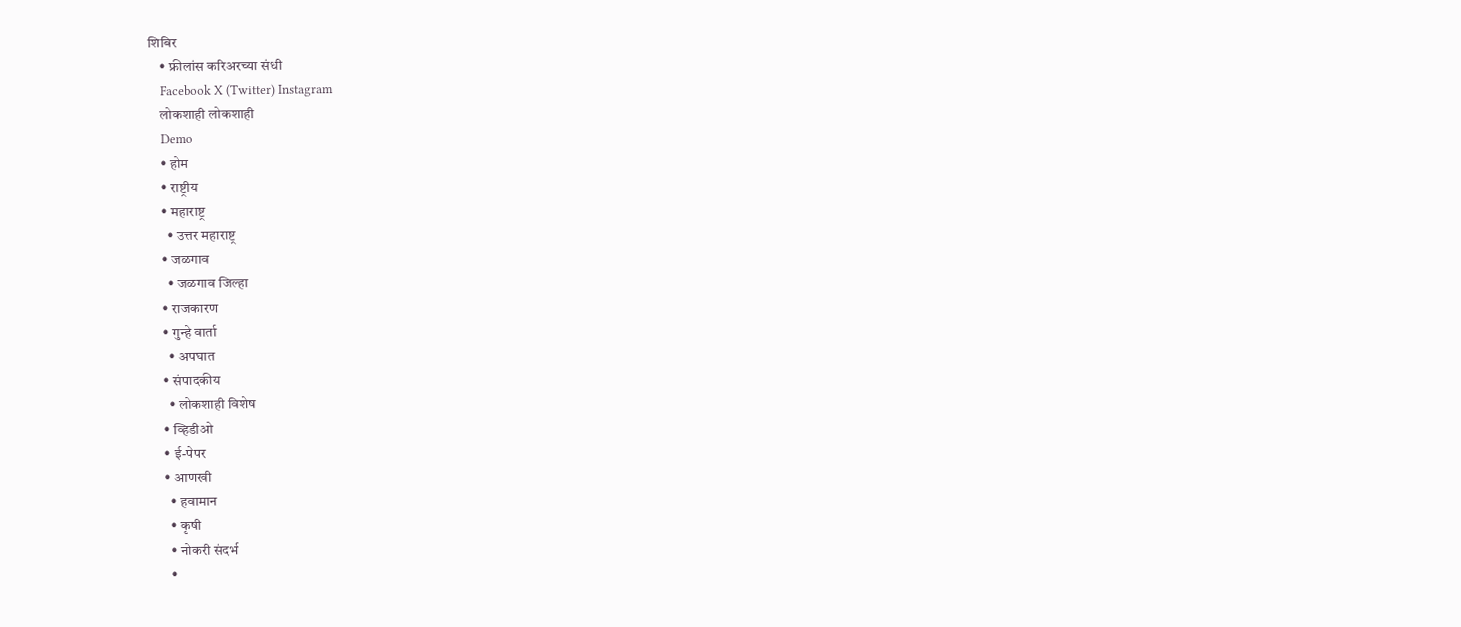शिबिर
    • फ्रीलांस करिअरच्या संधी
    Facebook X (Twitter) Instagram
    लोकशाही लोकशाही
    Demo
    • होम
    • राष्ट्रीय
    • महाराष्ट्र
      • उत्तर महाराष्ट्र
    • जळगाव
      • जळगाव जिल्हा
    • राजकारण
    • गुन्हे वार्ता
      • अपघात
    • संपादकीय
      • लोकशाही विशेष
    • व्हिडीओ
    • ई-पेपर
    • आणखी
      • हवामान
      • कृषी
      • नोकरी संदर्भ
      •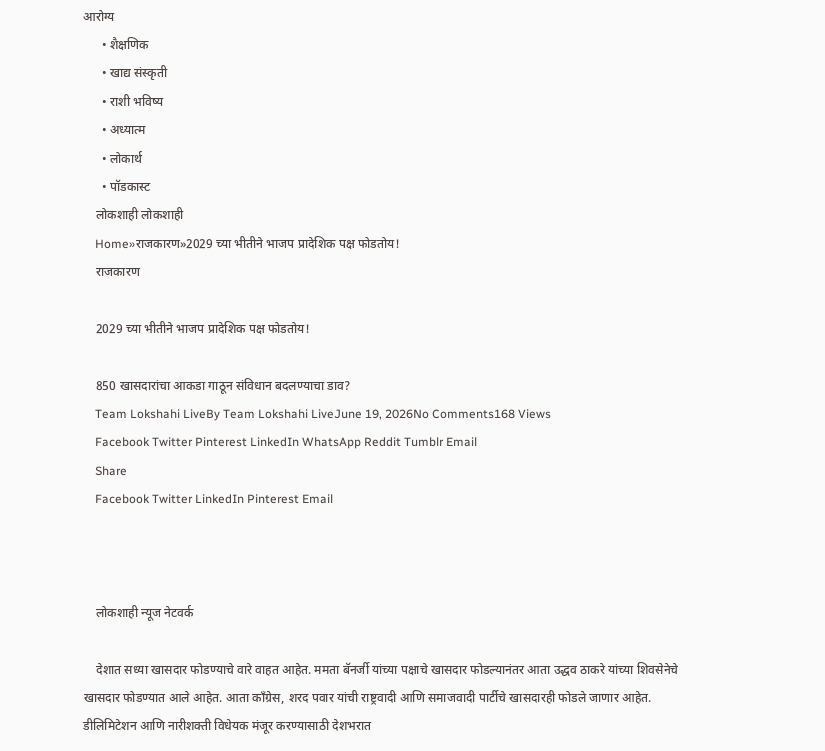आरोग्य
      • शैक्षणिक
      • खाद्य संस्कृती
      • राशी भविष्य
      • अध्यात्म
      • लोकार्थ
      • पॉडकास्ट
    लोकशाही लोकशाही
    Home»राजकारण»2029 च्या भीतीने भाजप प्रादेशिक पक्ष फोडतोय!
    राजकारण

    2029 च्या भीतीने भाजप प्रादेशिक पक्ष फोडतोय!

    850 खासदारांचा आकडा गाठून संविधान बदलण्याचा डाव?
    Team Lokshahi LiveBy Team Lokshahi LiveJune 19, 2026No Comments168 Views
    Facebook Twitter Pinterest LinkedIn WhatsApp Reddit Tumblr Email
    Share
    Facebook Twitter LinkedIn Pinterest Email



    लोकशाही न्यूज नेटवर्क

    देशात सध्या खासदार फोडण्याचे वारे वाहत आहेत. ममता बॅनर्जी यांच्या पक्षाचे खासदार फोडल्यानंतर आता उद्धव ठाकरे यांच्या शिवसेनेचे खासदार फोडण्यात आले आहेत. आता काँग्रेस, शरद पवार यांची राष्ट्रवादी आणि समाजवादी पार्टीचे खासदारही फोडले जाणार आहेत. डीलिमिटेशन आणि नारीशक्ती विधेयक मंजूर करण्यासाठी देशभरात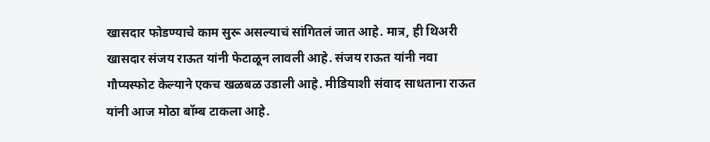खासदार फोडण्याचे काम सुरू असल्याचं सांगितलं जात आहे. मात्र, ही थिअरी खासदार संजय राऊत यांनी फेटाळून लावली आहे. संजय राऊत यांनी नवा गौप्यस्फोट केल्याने एकच खळबळ उडाली आहे. मीडियाशी संवाद साधताना राऊत यांनी आज मोठा बॉम्ब टाकला आहे.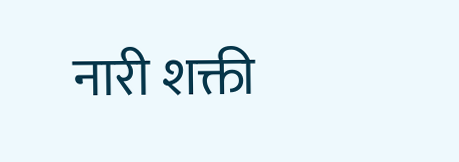नारी शक्ती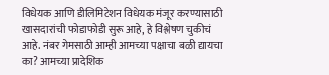विधेयक आणि डीलिमिटेशन विधेयक मंजूर करण्यासाठी खासदारांची फोडाफोडी सुरू आहे, हे विश्लेषण चुकीचं आहे. नंबर गेमसाठी आम्ही आमच्या पक्षाचा बळी द्यायचा का? आमच्या प्रादेशिक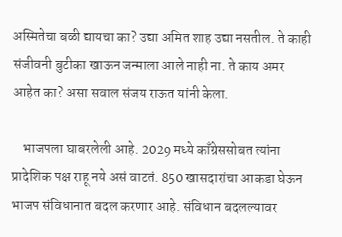अस्मितेचा बळी द्यायचा का? उद्या अमित शाह उद्या नसतील. ते काही संजीवनी बुटीका खाऊन जन्माला आले नाही ना. ते काय अमर आहेत का? असा सवाल संजय राऊत यांनी केला.

    भाजपला घाबरलेली आहे. 2029 मध्ये काँग्रेससोबत त्यांना प्रादेशिक पक्ष राहू नये असं वाटतं. 850 खासदारांचा आकडा घेऊन भाजप संविधानात बदल करणार आहे. संविधान बदलल्यावर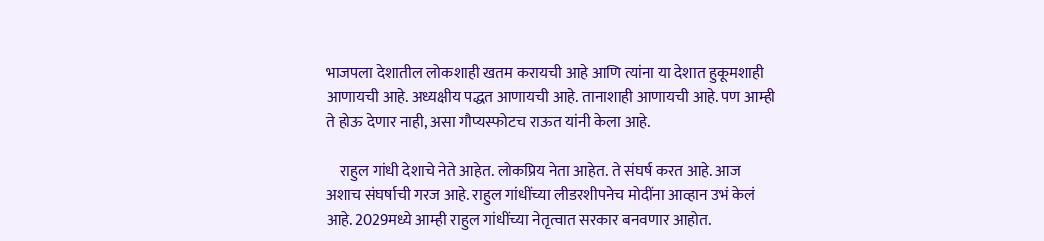भाजपला देशातील लोकशाही खतम करायची आहे आणि त्यांना या देशात हुकूमशाही आणायची आहे. अध्यक्षीय पद्धत आणायची आहे. तानाशाही आणायची आहे. पण आम्ही ते होऊ देणार नाही, असा गौप्यस्फोटच राऊत यांनी केला आहे.

    राहुल गांधी देशाचे नेते आहेत. लोकप्रिय नेता आहेत. ते संघर्ष करत आहे. आज अशाच संघर्षाची गरज आहे. राहुल गांधींच्या लीडरशीपनेच मोदींना आव्हान उभं केलं आहे. 2029मध्ये आम्ही राहुल गांधींच्या नेतृत्वात सरकार बनवणार आहोत.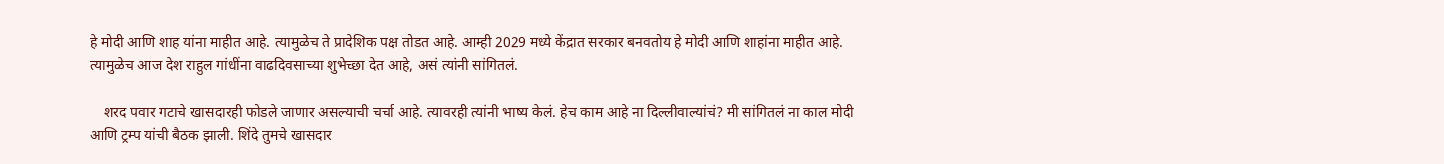हे मोदी आणि शाह यांना माहीत आहे. त्यामुळेच ते प्रादेशिक पक्ष तोडत आहे. आम्ही 2029 मध्ये केंद्रात सरकार बनवतोय हे मोदी आणि शाहांना माहीत आहे. त्यामुळेच आज देश राहुल गांधींना वाढदिवसाच्या शुभेच्छा देत आहे, असं त्यांनी सांगितलं.

    शरद पवार गटाचे खासदारही फोडले जाणार असल्याची चर्चा आहे. त्यावरही त्यांनी भाष्य केलं. हेच काम आहे ना दिल्लीवाल्यांचं? मी सांगितलं ना काल मोदी आणि ट्रम्प यांची बैठक झाली. शिंदे तुमचे खासदार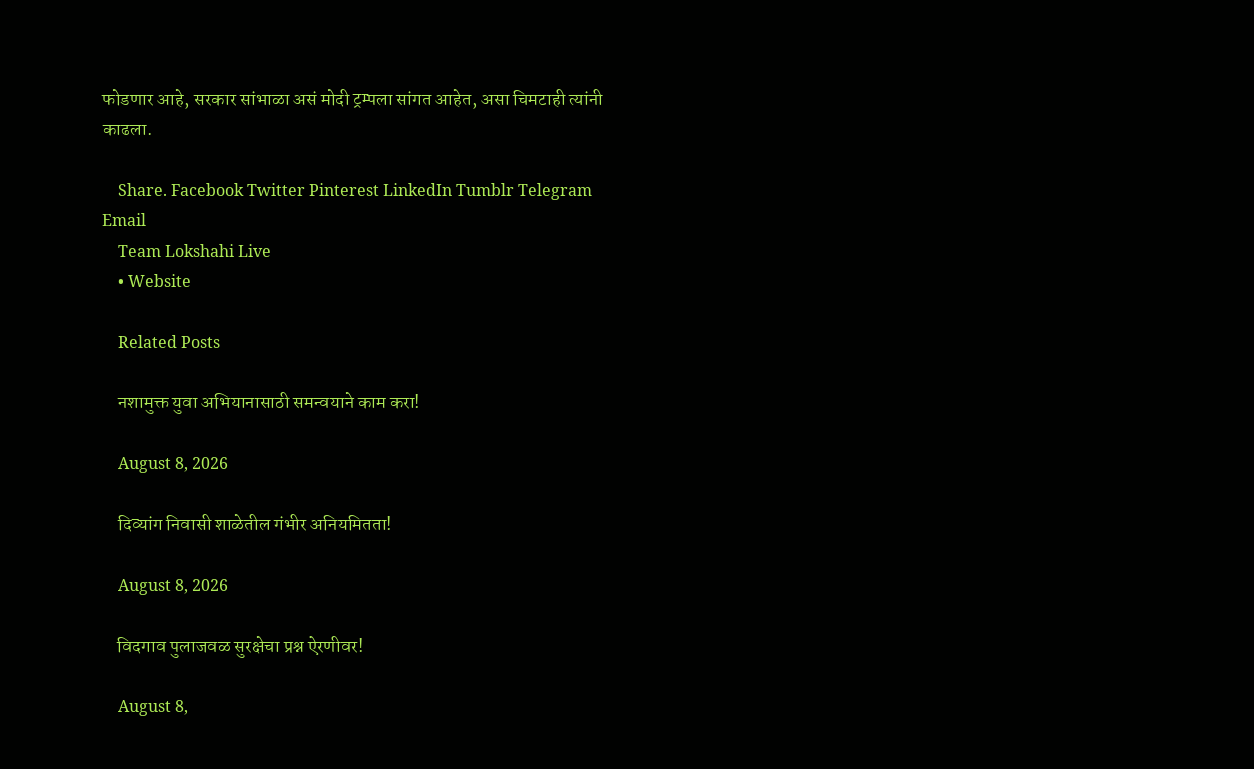फोडणार आहे, सरकार सांभाळा असं मोदी ट्रम्पला सांगत आहेत, असा चिमटाही त्यांनी काढला.

    Share. Facebook Twitter Pinterest LinkedIn Tumblr Telegram Email
    Team Lokshahi Live
    • Website

    Related Posts

    नशामुक्त युवा अभियानासाठी समन्वयाने काम करा!

    August 8, 2026

    दिव्यांग निवासी शाळेतील गंभीर अनियमितता!

    August 8, 2026

    विदगाव पुलाजवळ सुरक्षेचा प्रश्न ऐरणीवर!

    August 8,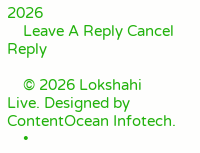2026
    Leave A Reply Cancel Reply

    © 2026 Lokshahi Live. Designed by ContentOcean Infotech.
    •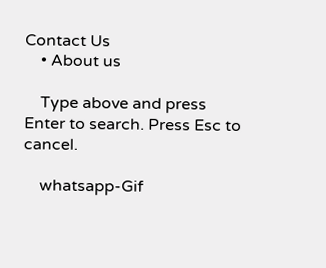Contact Us
    • About us

    Type above and press Enter to search. Press Esc to cancel.

    whatsapp-Gif